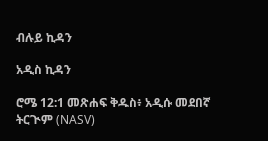ብሉይ ኪዳን

አዲስ ኪዳን

ሮሜ 12:1 መጽሐፍ ቅዱስ፥ አዲሱ መደበኛ ትርጒም (NASV)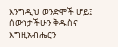እንግዲህ ወንድሞች ሆይ፤ ሰውነታችሁን ቅዱስና እግዚአብሔርን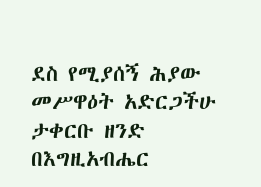ደስ የሚያሰኝ ሕያው መሥዋዕት አድርጋችሁ ታቀርቡ ዘንድ በእግዚአብሔር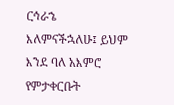ርኅራኄ እለምናችኋለሁ፤ ይህም እንደ ባለ አእምሮ የምታቀርቡት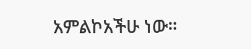አምልኮአችሁ ነው።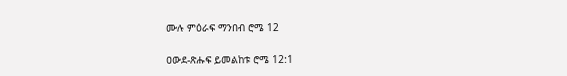ሙሉ ምዕራፍ ማንበብ ሮሜ 12

ዐውደ-ጽሑፍ ይመልከቱ ሮሜ 12:1